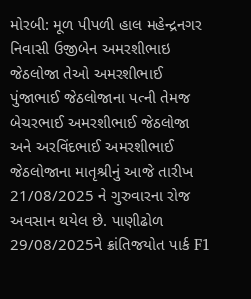મોરબી: મૂળ પીપળી હાલ મહેન્દ્રનગર નિવાસી ઉજીબેન અમરશીભાઇ જેઠલોજા તેઓ અમરશીભાઈ પુંજાભાઈ જેઠલોજાના પત્ની તેમજ બેચરભાઈ અમરશીભાઈ જેઠલોજા અને અરવિંદભાઈ અમરશીભાઈ જેઠલોજાના માતૃશ્રીનું આજે તારીખ 21/08/2025 ને ગુરુવારના રોજ અવસાન થયેલ છે. પાણીઢોળ 29/08/2025ને ક્રાંતિજયોત પાર્ક F1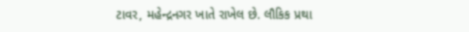ટાવર, મહેન્દ્રનગર ખાતે રાખેલ છે. લૌકિક પ્રથા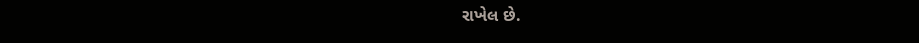રાખેલ છે.